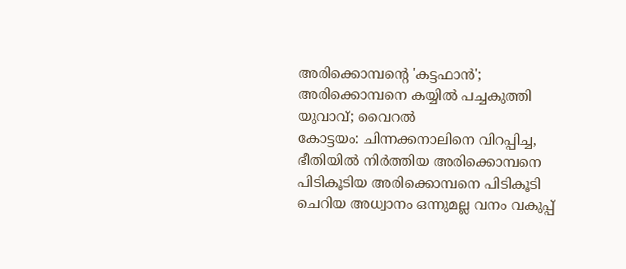അരിക്കൊമ്പന്റെ 'കട്ടഫാൻ'; അരിക്കൊമ്പനെ കയ്യിൽ പച്ചകുത്തി യുവാവ്; വൈറൽ
കോട്ടയം: ചിന്നക്കനാലിനെ വിറപ്പിച്ച, ഭീതിയിൽ നിർത്തിയ അരിക്കൊമ്പനെ പിടികൂടിയ അരിക്കൊമ്പനെ പിടികൂടി ചെറിയ അധ്വാനം ഒന്നുമല്ല വനം വകുപ്പ്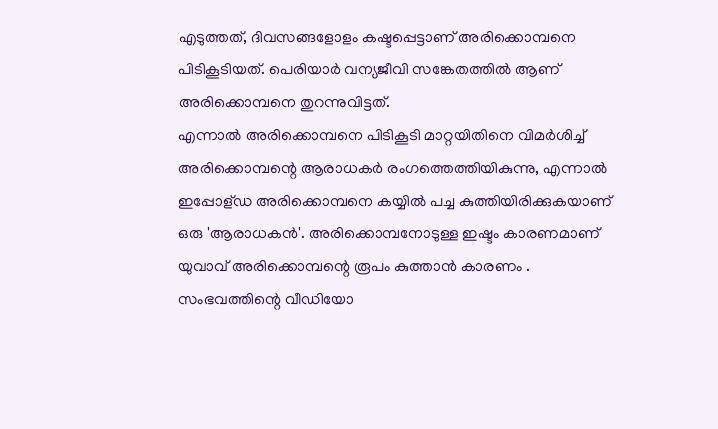എടുത്തത്, ദിവസങ്ങളോളം കഷ്ടപ്പെട്ടാണ് അരിക്കൊമ്പനെ പിടികൂടിയത്. പെരിയാർ വന്യജീവി സങ്കേതത്തിൽ ആണ് അരിക്കൊമ്പനെ തുറന്നുവിട്ടത്.
എന്നാൽ അരിക്കൊമ്പനെ പിടികൂടി മാറ്റയിതിനെ വിമർശിച്ച് അരിക്കൊമ്പന്റെ ആരാധകർ രംഗത്തെത്തിയികുന്നു, എന്നാൽ ഇപ്പോള്ഡ അരിക്കൊമ്പനെ കയ്യിൽ പച്ച കുത്തിയിരിക്കുകയാണ് ഒരു 'ആരാധകൻ'. അരിക്കൊമ്പനോടുള്ള ഇഷ്ടം കാരണമാണ് യുവാവ് അരിക്കൊമ്പന്റെ രൂപം കുത്താൻ കാരണം . സംഭവത്തിന്റെ വീഡിയോ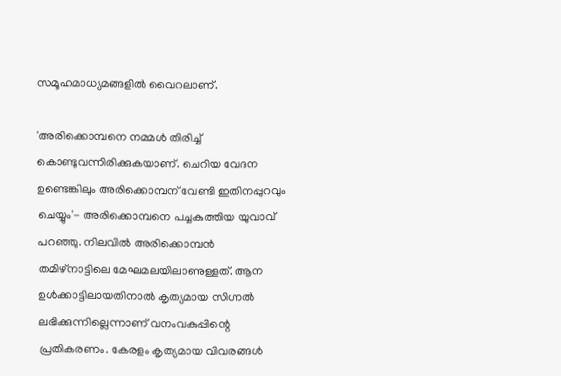സമൂഹമാധ്യമങ്ങളിൽ വൈറലാണ്.

'അരിക്കൊമ്പനെ നമ്മൾ തിരിച്ച് കൊണ്ടുവന്നിരിക്കുകയാണ്. ചെറിയ വേദന ഉണ്ടെങ്കിലും അരിക്കൊമ്പന് വേണ്ടി ഇതിനപ്പുറവും ചെയ്യും'- അരിക്കൊമ്പനെ പച്ചകുത്തിയ യുവാവ് പറഞ്ഞു. നിലവിൽ അരിക്കൊമ്പൻ തമിഴ്നാട്ടിലെ മേഘമലയിലാണുള്ളത്. ആന ഉൾക്കാട്ടിലായതിനാൽ കൃത്യമായ സിഗ്നൽ ലഭിക്കുന്നില്ലെന്നാണ് വനംവകുപ്പിന്റെ പ്രതികരണം. കേരളം കൃത്യമായ വിവരങ്ങൾ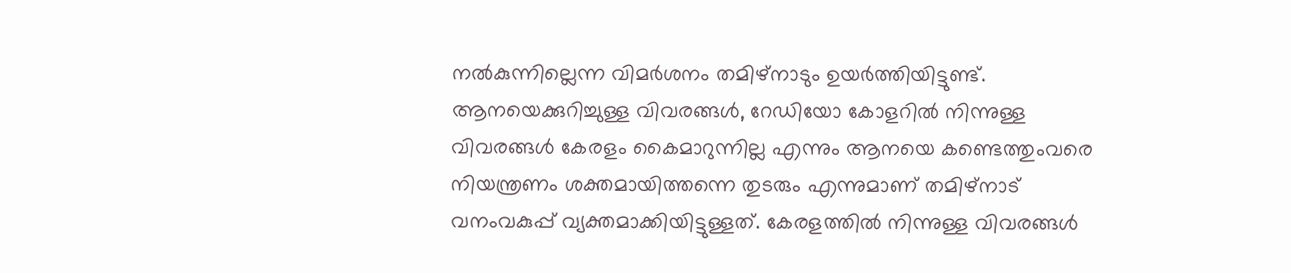നൽകുന്നില്ലെന്ന വിമർശനം തമിഴ്നാടും ഉയർത്തിയിട്ടുണ്ട്.
ആനയെക്കുറിച്ചുള്ള വിവരങ്ങൾ, റേഡിയോ കോളറിൽ നിന്നുള്ള വിവരങ്ങൾ കേരളം കൈമാറുന്നില്ല എന്നും ആനയെ കണ്ടെത്തുംവരെ നിയന്ത്രണം ശക്തമായിത്തന്നെ തുടരും എന്നുമാണ് തമിഴ്നാട് വനംവകുപ്പ് വ്യക്തമാക്കിയിട്ടുള്ളത്. കേരളത്തിൽ നിന്നുള്ള വിവരങ്ങൾ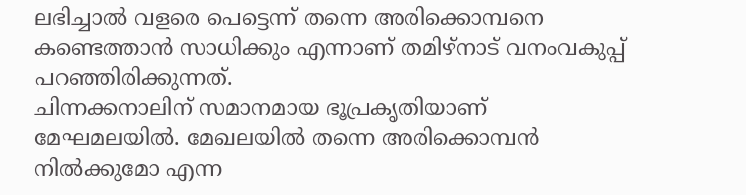ലഭിച്ചാൽ വളരെ പെട്ടെന്ന് തന്നെ അരിക്കൊമ്പനെ കണ്ടെത്താൻ സാധിക്കും എന്നാണ് തമിഴ്നാട് വനംവകുപ്പ് പറഞ്ഞിരിക്കുന്നത്.
ചിന്നക്കനാലിന് സമാനമായ ഭൂപ്രകൃതിയാണ് മേഘമലയിൽ. മേഖലയിൽ തന്നെ അരിക്കൊമ്പൻ നിൽക്കുമോ എന്ന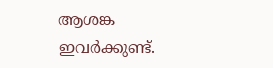ആശങ്ക ഇവർക്കുണ്ട്.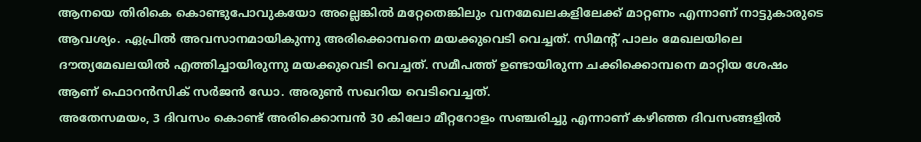ആനയെ തിരികെ കൊണ്ടുപോവുകയോ അല്ലെങ്കിൽ മറ്റേതെങ്കിലും വനമേഖലകളിലേക്ക് മാറ്റണം എന്നാണ് നാട്ടുകാരുടെ ആവശ്യം. ഏപ്രിൽ അവസാനമായികുന്നു അരിക്കൊമ്പനെ മയക്കുവെടി വെച്ചത്. സിമന്റ് പാലം മേഖലയിലെ ദൗത്യമേഖലയിൽ എത്തിച്ചായിരുന്നു മയക്കുവെടി വെച്ചത്. സമീപത്ത് ഉണ്ടായിരുന്ന ചക്കിക്കൊമ്പനെ മാറ്റിയ ശേഷം ആണ് ഫൊറൻസിക് സർജൻ ഡോ. അരുൺ സഖറിയ വെടിവെച്ചത്.
അതേസമയം, 3 ദിവസം കൊണ്ട് അരിക്കൊമ്പൻ 30 കിലോ മീറ്ററോളം സഞ്ചരിച്ചു എന്നാണ് കഴിഞ്ഞ ദിവസങ്ങളിൽ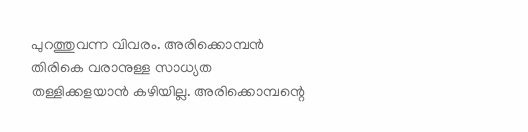പുറത്തുവന്ന വിവരം. അരിക്കൊമ്പൻ തിരികെ വരാനുള്ള സാധ്യത തള്ളിക്കളയാൻ കഴിയില്ല. അരിക്കൊമ്പന്റെ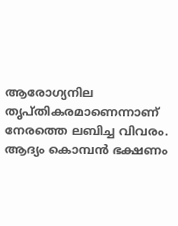ആരോഗ്യനില തൃപ്തികരമാണെന്നാണ് നേരത്തെ ലബിച്ച വിവരം. ആദ്യം കൊമ്പൻ ഭക്ഷണം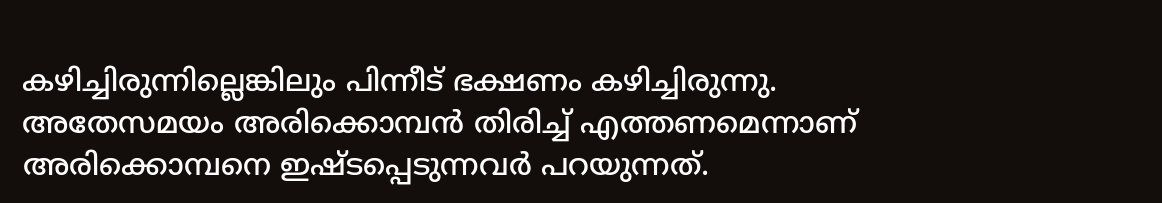കഴിച്ചിരുന്നില്ലെങ്കിലും പിന്നീട് ഭക്ഷണം കഴിച്ചിരുന്നു. അതേസമയം അരിക്കൊമ്പൻ തിരിച്ച് എത്തണമെന്നാണ് അരിക്കൊമ്പനെ ഇഷ്ടപ്പെടുന്നവർ പറയുന്നത്.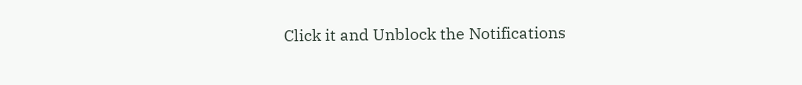Click it and Unblock the Notifications